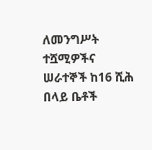ለመንግሥት ተሿሚዎችና ሠራተኞች ከ16 ሺሕ በላይ ቤቶች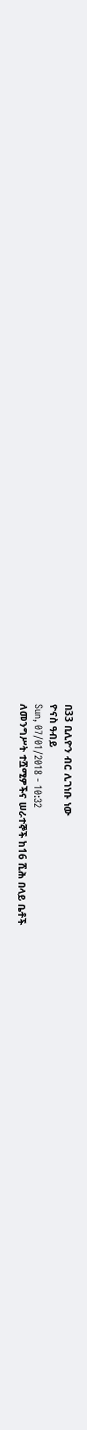በ33 ቢሊዮን ብር ሊገነቡ ነው
ዮናስ ዓብይ
Sun, 07/01/2018 - 10:32
ለመንግሥት ተሿሚዎችና ሠራተኞች ከ16 ሺሕ በላይ ቤቶች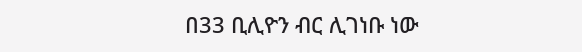በ33 ቢሊዮን ብር ሊገነቡ ነው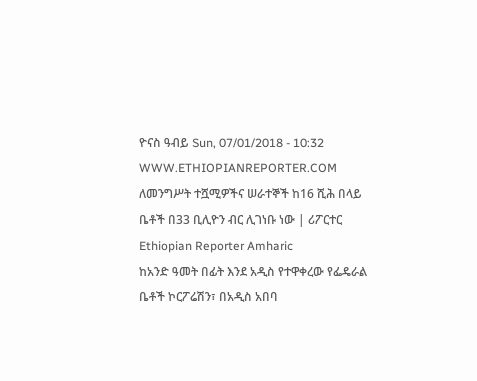ዮናስ ዓብይ Sun, 07/01/2018 - 10:32
WWW.ETHIOPIANREPORTER.COM
ለመንግሥት ተሿሚዎችና ሠራተኞች ከ16 ሺሕ በላይ ቤቶች በ33 ቢሊዮን ብር ሊገነቡ ነው | ሪፖርተር Ethiopian Reporter Amharic
ከአንድ ዓመት በፊት እንደ አዲስ የተዋቀረው የፌዴራል ቤቶች ኮርፖሬሽን፣ በአዲስ አበባ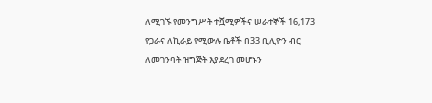ለሚገኙ የመንግሥት ተሿሚዎችና ሠራተኞች 16,173 የጋራና ለኪራይ የሚውሉ ቤቶች በ33 ቢሊዮን ብር ለመገንባት ዝግጅት እያደረገ መሆኑን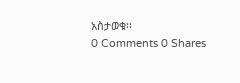አስታወቁ፡፡
0 Comments 0 Shares